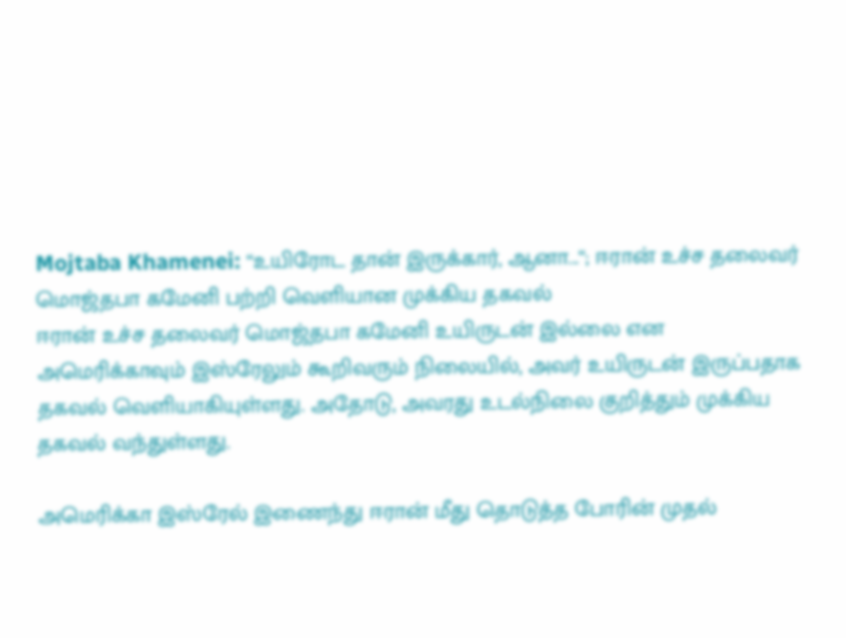Mojtaba Khamenei: “உயிரோட தான் இருக்கார், ஆனா...“; ஈரான் உச்ச தலைவர் மொஜ்தபா கமேனி பற்றி வெளியான முக்கிய தகவல்
ஈரான் உச்ச தலைவர் மொஜ்தபா கமேனி உயிருடன் இல்லை என அமெரிக்காவும் இஸ்ரேலும் கூறிவரும் நிலையில், அவர் உயிருடன் இருப்பதாக தகவல் வெளியாகியுள்ளது. அதோடு, அவரது உடல்நிலை குறித்தும் முக்கிய தகவல் வந்துள்ளது.

அமெரிக்கா இஸ்ரேல் இணைந்து ஈரான் மீது தொடுத்த போரின் முதல்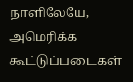நாளிலேயே, அமெரிக்க கூட்டுப்படைகள்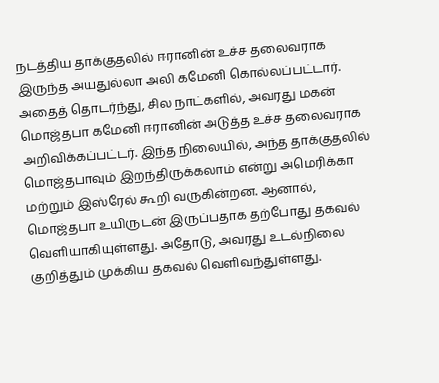நடத்திய தாக்குதலில் ஈரானின் உச்ச தலைவராக இருந்த அயதுல்லா அலி கமேனி கொல்லப்பட்டார். அதைத் தொடர்ந்து, சில நாட்களில், அவரது மகன் மொஜ்தபா கமேனி ஈரானின் அடுத்த உச்ச தலைவராக அறிவிக்கப்பட்டர். இந்த நிலையில், அந்த தாக்குதலில் மொஜ்தபாவும் இறந்திருக்கலாம் என்று அமெரிக்கா மற்றும் இஸ்ரேல் கூறி வருகின்றன. ஆனால், மொஜ்தபா உயிருடன் இருப்பதாக தற்போது தகவல் வெளியாகியுள்ளது. அதோடு, அவரது உடல்நிலை குறித்தும் முக்கிய தகவல் வெளிவந்துள்ளது.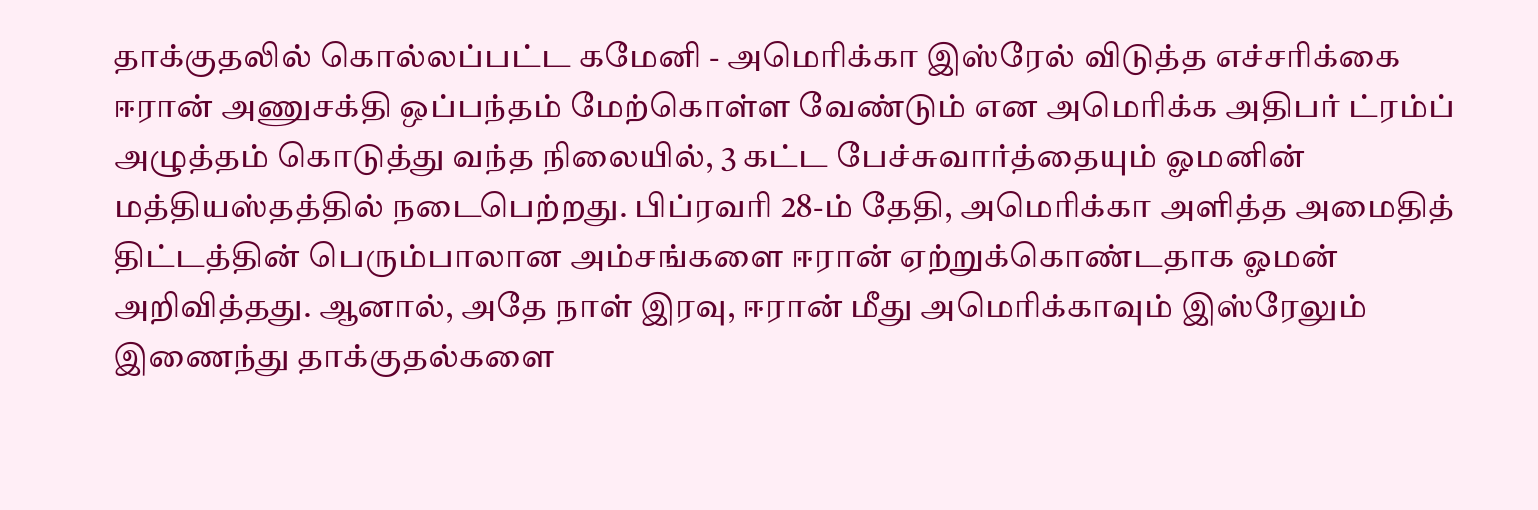தாக்குதலில் கொல்லப்பட்ட கமேனி - அமெரிக்கா இஸ்ரேல் விடுத்த எச்சரிக்கை
ஈரான் அணுசக்தி ஒப்பந்தம் மேற்கொள்ள வேண்டும் என அமெரிக்க அதிபர் ட்ரம்ப் அழுத்தம் கொடுத்து வந்த நிலையில், 3 கட்ட பேச்சுவார்த்தையும் ஓமனின் மத்தியஸ்தத்தில் நடைபெற்றது. பிப்ரவரி 28-ம் தேதி, அமெரிக்கா அளித்த அமைதித் திட்டத்தின் பெரும்பாலான அம்சங்களை ஈரான் ஏற்றுக்கொண்டதாக ஓமன் அறிவித்தது. ஆனால், அதே நாள் இரவு, ஈரான் மீது அமெரிக்காவும் இஸ்ரேலும் இணைந்து தாக்குதல்களை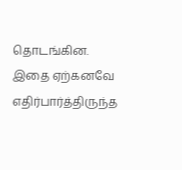தொடங்கின.
இதை ஏற்கனவே எதிர்பார்த்திருந்த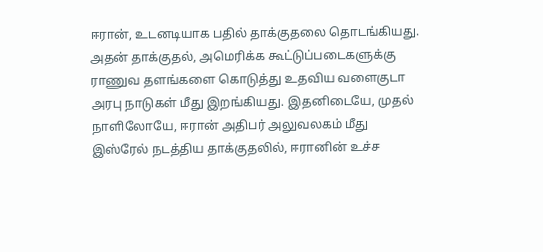ஈரான், உடனடியாக பதில் தாக்குதலை தொடங்கியது. அதன் தாக்குதல், அமெரிக்க கூட்டுப்படைகளுக்கு ராணுவ தளங்களை கொடுத்து உதவிய வளைகுடா அரபு நாடுகள் மீது இறங்கியது. இதனிடையே, முதல் நாளிலோயே, ஈரான் அதிபர் அலுவலகம் மீது இஸ்ரேல் நடத்திய தாக்குதலில், ஈரானின் உச்ச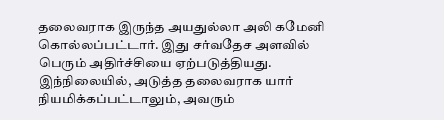தலைவராக இருந்த அயதுல்லா அலி கமேனி கொல்லப்பட்டார். இது சர்வதேச அளவில் பெரும் அதிர்ச்சியை ஏற்படுத்தியது.
இந்நிலையில், அடுத்த தலைவராக யார் நியமிக்கப்பட்டாலும், அவரும்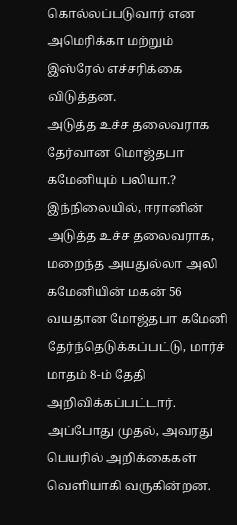கொல்லப்படுவார் என அமெரிக்கா மற்றும் இஸ்ரேல் எச்சரிக்கை விடுத்தன.
அடுத்த உச்ச தலைவராக தேர்வான மொஜ்தபா கமேனியும் பலியா.?
இந்நிலையில், ஈரானின் அடுத்த உச்ச தலைவராக, மறைந்த அயதுல்லா அலி கமேனியின் மகன் 56 வயதான மோஜ்தபா கமேனி தேர்ந்தெடுக்கப்பட்டு, மார்ச் மாதம் 8-ம் தேதி அறிவிக்கப்பட்டார்.
அப்போது முதல், அவரது பெயரில் அறிக்கைகள் வெளியாகி வருகின்றன.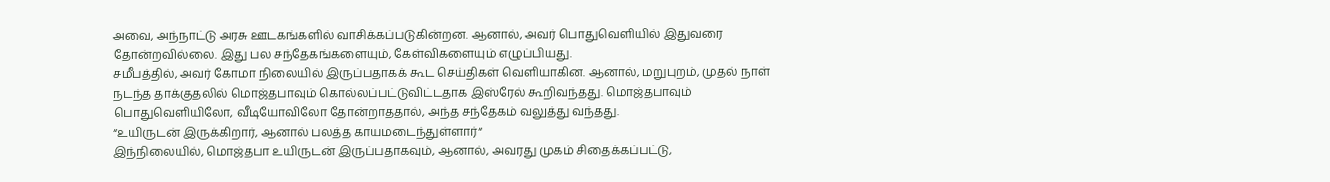அவை, அந்நாட்டு அரசு ஊடகங்களில் வாசிக்கப்படுகின்றன. ஆனால், அவர் பொதுவெளியில் இதுவரை தோன்றவில்லை. இது பல சந்தேகங்களையும், கேள்விகளையும் எழுப்பியது.
சமீபத்தில், அவர் கோமா நிலையில் இருப்பதாகக் கூட செய்திகள் வெளியாகின. ஆனால், மறுபுறம், முதல் நாள் நடந்த தாக்குதலில் மொஜ்தபாவும் கொல்லப்பட்டுவிட்டதாக இஸ்ரேல் கூறிவந்தது. மொஜ்தபாவும் பொதுவெளியிலோ, வீடியோவிலோ தோன்றாததால், அந்த சந்தேகம் வலுத்து வந்தது.
“உயிருடன் இருக்கிறார், ஆனால் பலத்த காயமடைந்துள்ளார்“
இந்நிலையில், மொஜ்தபா உயிருடன் இருப்பதாகவும், ஆனால், அவரது முகம் சிதைக்கப்பட்டு,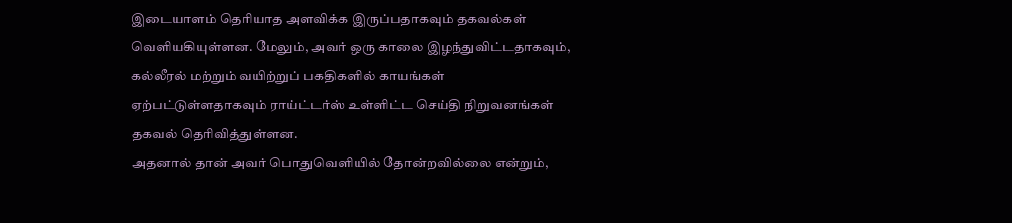இடையாளம் தெரியாத அளவிக்க இருப்பதாகவும் தகவல்கள் வெளியகியுள்ளன. மேலும், அவர் ஒரு காலை இழந்துவிட்டதாகவும், கல்லீரல் மற்றும் வயிற்றுப் பகதிகளில் காயங்கள் ஏற்பட்டுள்ளதாகவும் ராய்ட்டர்ஸ் உள்ளிட்ட செய்தி நிறுவனங்கள் தகவல் தெரிவித்துள்ளன.
அதனால் தான் அவர் பொதுவெளியில் தோன்றவில்லை என்றும்,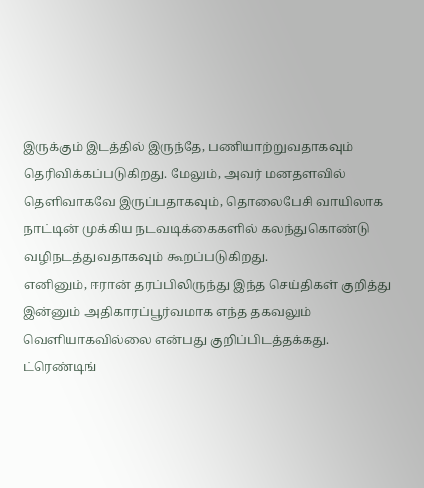இருக்கும் இடத்தில் இருந்தே, பணியாற்றுவதாகவும் தெரிவிக்கப்படுகிறது. மேலும், அவர் மனதளவில் தெளிவாகவே இருப்பதாகவும், தொலைபேசி வாயிலாக நாட்டின் முக்கிய நடவடிக்கைகளில் கலந்துகொண்டு வழிநடத்துவதாகவும் கூறப்படுகிறது.
எனினும், ஈரான் தரப்பிலிருந்து இந்த செய்திகள் குறித்து இன்னும் அதிகாரப்பூர்வமாக எந்த தகவலும் வெளியாகவில்லை என்பது குறிப்பிடத்தக்கது.
ட்ரெண்டிங்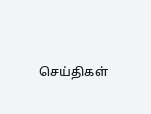செய்திகள்